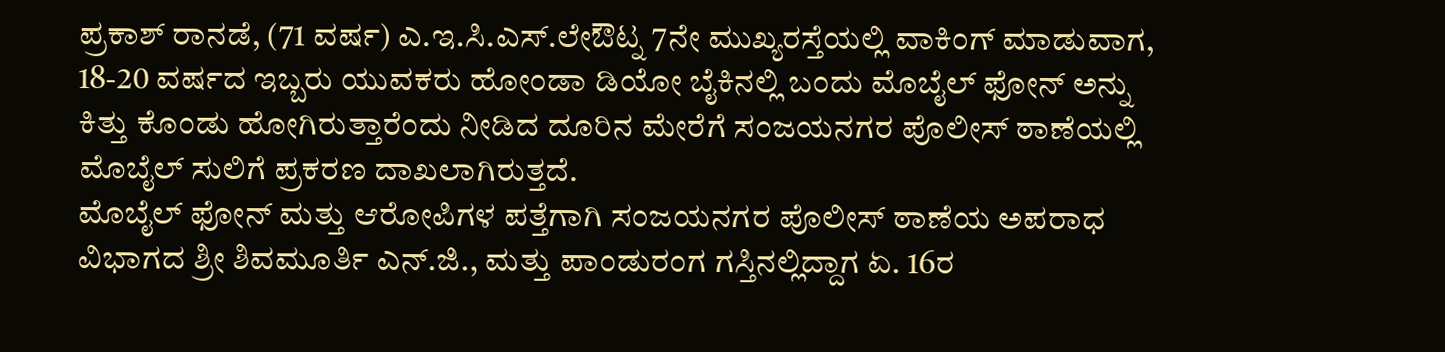ಪ್ರಕಾಶ್ ರಾನಡೆ, (71 ವರ್ಷ) ಎ.ಇ.ಸಿ.ಎಸ್.ಲೇಔಟ್ನ 7ನೇ ಮುಖ್ಯರಸ್ತೆಯಲ್ಲಿ ವಾಕಿಂಗ್ ಮಾಡುವಾಗ, 18-20 ವರ್ಷದ ಇಬ್ಬರು ಯುವಕರು ಹೋಂಡಾ ಡಿಯೋ ಬೈಕಿನಲ್ಲಿ ಬಂದು ಮೊಬೈಲ್ ಫೋನ್ ಅನ್ನು ಕಿತ್ತು ಕೊಂಡು ಹೋಗಿರುತ್ತಾರೆಂದು ನೀಡಿದ ದೂರಿನ ಮೇರೆಗೆ ಸಂಜಯನಗರ ಪೊಲೀಸ್ ಠಾಣೆಯಲ್ಲಿ ಮೊಬೈಲ್ ಸುಲಿಗೆ ಪ್ರಕರಣ ದಾಖಲಾಗಿರುತ್ತದೆ.
ಮೊಬೈಲ್ ಫೋನ್ ಮತ್ತು ಆರೋಪಿಗಳ ಪತ್ತೆಗಾಗಿ ಸಂಜಯನಗರ ಪೊಲೀಸ್ ಠಾಣೆಯ ಅಪರಾಧ ವಿಭಾಗದ ಶ್ರೀ ಶಿವಮೂರ್ತಿ ಎನ್.ಜಿ., ಮತ್ತು ಪಾಂಡುರಂಗ ಗಸ್ತಿನಲ್ಲಿದ್ದಾಗ ಏ. 16ರ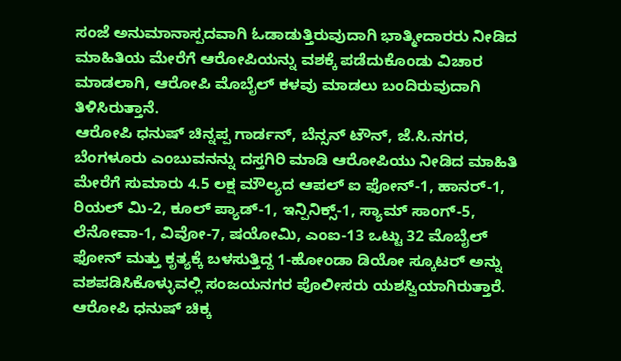ಸಂಜೆ ಅನುಮಾನಾಸ್ಪದವಾಗಿ ಓಡಾಡುತ್ತಿರುವುದಾಗಿ ಭಾತ್ಮೀದಾರರು ನೀಡಿದ ಮಾಹಿತಿಯ ಮೇರೆಗೆ ಆರೋಪಿಯನ್ನು ವಶಕ್ಕೆ ಪಡೆದುಕೊಂಡು ವಿಚಾರ ಮಾಡಲಾಗಿ, ಆರೋಪಿ ಮೊಬೈಲ್ ಕಳವು ಮಾಡಲು ಬಂದಿರುವುದಾಗಿ ತಿಳಿಸಿರುತ್ತಾನೆ.
ಆರೋಪಿ ಧನುಷ್ ಚಿನ್ನಪ್ಪ ಗಾರ್ಡನ್, ಬೆನ್ಸನ್ ಟೌನ್, ಜೆ.ಸಿ.ನಗರ, ಬೆಂಗಳೂರು ಎಂಬುವನನ್ನು ದಸ್ತಗಿರಿ ಮಾಡಿ ಆರೋಪಿಯು ನೀಡಿದ ಮಾಹಿತಿ ಮೇರೆಗೆ ಸುಮಾರು 4.5 ಲಕ್ಷ ಮೌಲ್ಯದ ಆಪಲ್ ಐ ಫೋನ್-1, ಹಾನರ್-1, ರಿಯಲ್ ಮಿ-2, ಕೂಲ್ ಪ್ಯಾಡ್-1, ಇನ್ಪಿನಿಕ್ಸ್-1, ಸ್ಯಾಮ್ ಸಾಂಗ್-5, ಲೆನೋವಾ-1, ವಿವೋ-7, ಷಯೋಮಿ, ಎಂಐ-13 ಒಟ್ಟು 32 ಮೊಬೈಲ್ ಫೋನ್ ಮತ್ತು ಕೃತ್ಯಕ್ಕೆ ಬಳಸುತ್ತಿದ್ದ 1-ಹೋಂಡಾ ಡಿಯೋ ಸ್ಕೂಟರ್ ಅನ್ನು ವಶಪಡಿಸಿಕೊಳ್ಳುವಲ್ಲಿ ಸಂಜಯನಗರ ಪೊಲೀಸರು ಯಶಸ್ವಿಯಾಗಿರುತ್ತಾರೆ.
ಆರೋಪಿ ಧನುಷ್ ಚಿಕ್ಕ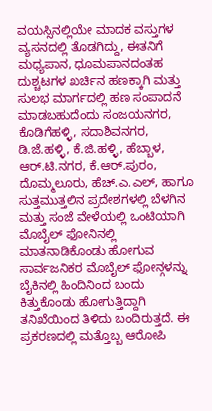ವಯಸ್ಸಿನಲ್ಲಿಯೇ ಮಾದಕ ವಸ್ತುಗಳ ವ್ಯಸನದಲ್ಲಿ ತೊಡಗಿದ್ದು, ಈತನಿಗೆ ಮಧ್ಯಪಾನ, ಧೂಮಪಾನದಂತಹ ದುಶ್ಚಟಗಳ ಖರ್ಚಿನ ಹಣಕ್ಕಾಗಿ ಮತ್ತು ಸುಲಭ ಮಾರ್ಗದಲ್ಲಿ ಹಣ ಸಂಪಾದನೆ ಮಾಡಬಹುದೆಂದು ಸಂಜಯನಗರ, ಕೊಡಿಗೆಹಳ್ಳಿ, ಸದಾಶಿವನಗರ, ಡಿ.ಜೆ.ಹಳ್ಳಿ, ಕೆ.ಜಿ.ಹಳ್ಳಿ, ಹೆಬ್ಬಾಳ, ಆರ್.ಟಿ.ನಗರ, ಕೆ.ಆರ್.ಪುರಂ, ದೊಮ್ಮಲೂರು, ಹೆಚ್.ಎ.ಎಲ್, ಹಾಗೂ ಸುತ್ತಮುತ್ತಲಿನ ಪ್ರದೇಶಗಳಲ್ಲಿ ಬೆಳಗಿನ ಮತ್ತು ಸಂಜೆ ವೇಳೆಯಲ್ಲಿ ಒಂಟಿಯಾಗಿ ಮೊಬೈಲ್ ಫೋನಿನಲ್ಲಿ ಮಾತನಾಡಿಕೊಂಡು ಹೋಗುವ ಸಾರ್ವಜನಿಕರ ಮೊಬೈಲ್ ಫೋನ್ಗಳನ್ನು ಬೈಕಿನಲ್ಲಿ ಹಿಂದಿನಿಂದ ಬಂದು ಕಿತ್ತುಕೊಂಡು ಹೋಗುತ್ತಿದ್ದಾಗಿ ತನಿಖೆಯಿಂದ ತಿಳಿದು ಬಂದಿರುತ್ತದೆ. ಈ ಪ್ರಕರಣದಲ್ಲಿ ಮತ್ತೊಬ್ಬ ಆರೋಪಿ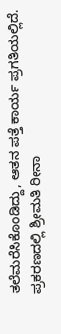ತಲೆಮರೆಸಿಕೊಂಡಿದ್ದು, ಆತನ ಪತ್ತೆ ಕಾರ್ಯ ಪ್ರಗತಿಯಲ್ಲಿದೆ.
ಪ್ರಕರಣದಲ್ಲಿ ಶ್ರೀಮತಿ ರೀನಾ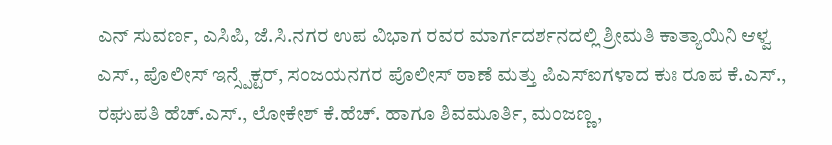ಎನ್ ಸುವರ್ಣ, ಎಸಿಪಿ, ಜೆ.ಸಿ.ನಗರ ಉಪ ವಿಭಾಗ ರವರ ಮಾರ್ಗದರ್ಶನದಲ್ಲಿ ಶ್ರೀಮತಿ ಕಾತ್ಯಾಯಿನಿ ಆಳ್ವ ಎಸ್., ಪೊಲೀಸ್ ಇನ್ಸ್ಪೆಕ್ಟರ್, ಸಂಜಯನಗರ ಪೊಲೀಸ್ ಠಾಣೆ ಮತ್ತು ಪಿಎಸ್ಐಗಳಾದ ಕುಃ ರೂಪ ಕೆ.ಎಸ್., ರಘುಪತಿ ಹೆಚ್.ಎಸ್., ಲೋಕೇಶ್ ಕೆ.ಹೆಚ್. ಹಾಗೂ ಶಿವಮೂರ್ತಿ, ಮಂಜಣ್ಣ,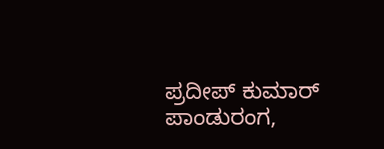ಪ್ರದೀಪ್ ಕುಮಾರ್ ಪಾಂಡುರಂಗ,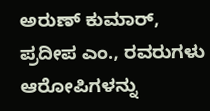ಅರುಣ್ ಕುಮಾರ್, ಪ್ರದೀಪ ಎಂ., ರವರುಗಳು ಆರೋಪಿಗಳನ್ನು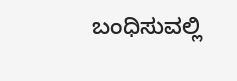ಬಂಧಿಸುವಲ್ಲಿ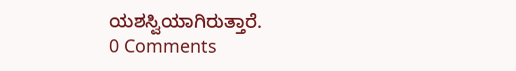ಯಶಸ್ವಿಯಾಗಿರುತ್ತಾರೆ.
0 Comments